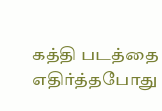கத்தி படத்தை எதிர்த்தபோது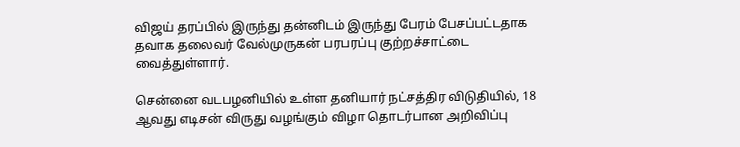விஜய் தரப்பில் இருந்து தன்னிடம் இருந்து பேரம் பேசப்பட்டதாக தவாக தலைவர் வேல்முருகன் பரபரப்பு குற்றச்சாட்டை வைத்துள்ளார்.

சென்னை வடபழனியில் உள்ள தனியார் நட்சத்திர விடுதியில், 18 ஆவது எடிசன் விருது வழங்கும் விழா தொடர்பான அறிவிப்பு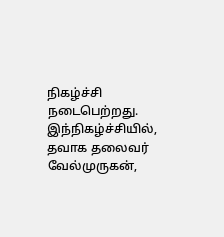நிகழ்ச்சி நடைபெற்றது. இந்நிகழ்ச்சியில், தவாக தலைவர் வேல்முருகன்,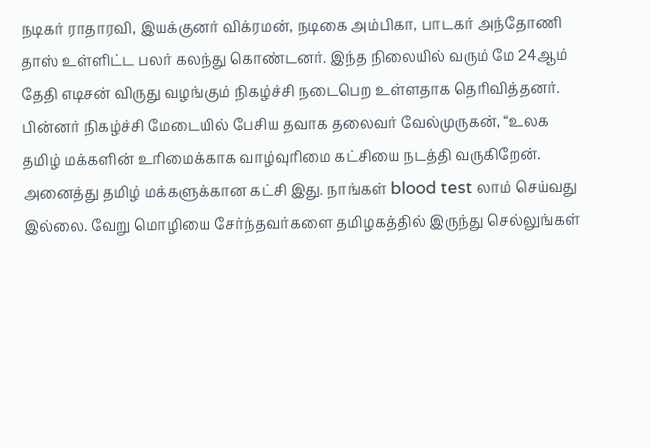நடிகர் ராதாரவி, இயக்குனர் விக்ரமன், நடிகை அம்பிகா, பாடகர் அந்தோணி தாஸ் உள்ளிட்ட பலர் கலந்து கொண்டனர். இந்த நிலையில் வரும் மே 24ஆம் தேதி எடிசன் விருது வழங்கும் நிகழ்ச்சி நடைபெற உள்ளதாக தெரிவித்தனர்.
பின்னர் நிகழ்ச்சி மேடையில் பேசிய தவாக தலைவர் வேல்முருகன், “உலக தமிழ் மக்களின் உரிமைக்காக வாழ்வுரிமை கட்சியை நடத்தி வருகிறேன். அனைத்து தமிழ் மக்களுக்கான கட்சி இது. நாங்கள் blood test லாம் செய்வது இல்லை. வேறு மொழியை சேர்ந்தவர்களை தமிழகத்தில் இருந்து செல்லுங்கள்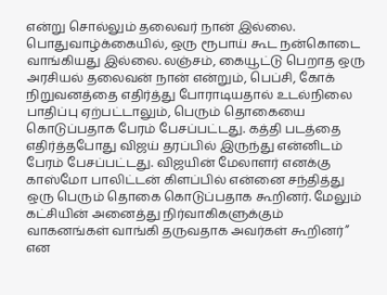என்று சொல்லும் தலைவர் நான் இல்லை. பொதுவாழ்க்கையில், ஒரு ரூபாய் கூட நன்கொடை வாங்கியது இல்லை. லஞ்சம், கையூட்டு பெறாத ஒரு அரசியல் தலைவன் நான் என்றும், பெப்சி, கோக் நிறுவனத்தை எதிர்த்து போராடியதால் உடல்நிலை பாதிப்பு ஏற்பட்டாலும், பெரும் தொகையை கொடுப்பதாக பேரம் பேசப்பட்டது. கத்தி படத்தை எதிர்த்தபோது விஜய் தரப்பில் இருந்து என்னிடம் பேரம் பேசப்பட்டது. விஜயின் மேலாளர் எனக்கு காஸ்மோ பாலிட்டன் கிளப்பில் என்னை சந்தித்து ஒரு பெரும் தொகை கொடுப்பதாக கூறினர். மேலும் கட்சியின் அனைத்து நிர்வாகிகளுக்கும் வாகனங்கள் வாங்கி தருவதாக அவர்கள் கூறினர்” என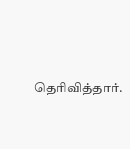தெரிவித்தார்.